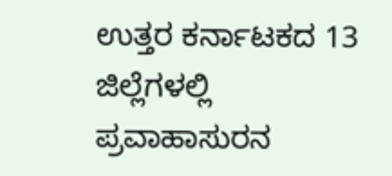ಉತ್ತರ ಕರ್ನಾಟಕದ 13 ಜಿಲ್ಲೆಗಳಲ್ಲಿ ಪ್ರವಾಹಾಸುರನ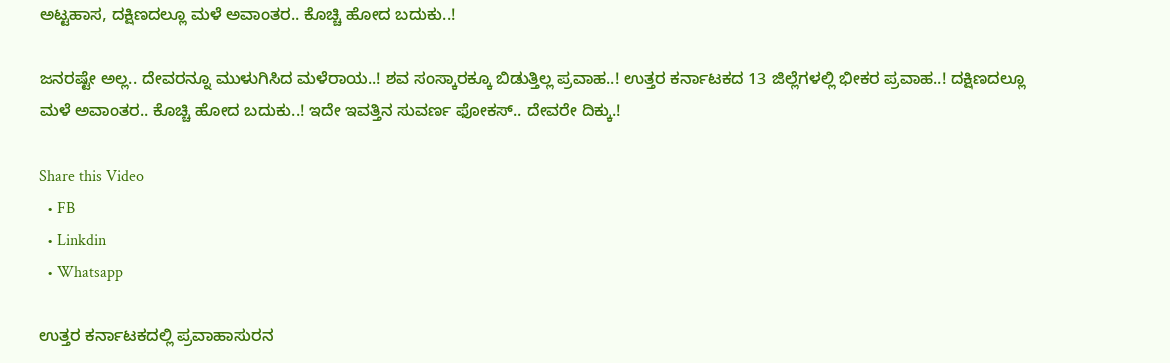ಅಟ್ಟಹಾಸ, ದಕ್ಷಿಣದಲ್ಲೂ ಮಳೆ ಅವಾಂತರ.. ಕೊಚ್ಚಿ ಹೋದ ಬದುಕು..!

ಜನರಷ್ಟೇ ಅಲ್ಲ.. ದೇವರನ್ನೂ ಮುಳುಗಿಸಿದ ಮಳೆರಾಯ..! ಶವ ಸಂಸ್ಕಾರಕ್ಕೂ ಬಿಡುತ್ತಿಲ್ಲ ಪ್ರವಾಹ..! ಉತ್ತರ ಕರ್ನಾಟಕದ 13 ಜಿಲ್ಲೆಗಳಲ್ಲಿ ಭೀಕರ ಪ್ರವಾಹ..! ದಕ್ಷಿಣದಲ್ಲೂ ಮಳೆ ಅವಾಂತರ.. ಕೊಚ್ಚಿ ಹೋದ ಬದುಕು..! ಇದೇ ಇವತ್ತಿನ ಸುವರ್ಣ ಫೋಕಸ್.. ದೇವರೇ ದಿಕ್ಕು.!

Share this Video
  • FB
  • Linkdin
  • Whatsapp

ಉತ್ತರ ಕರ್ನಾಟಕದಲ್ಲಿ ಪ್ರವಾಹಾಸುರನ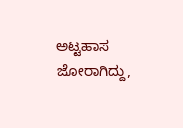ಅಟ್ಟಹಾಸ ಜೋರಾಗಿದ್ದು,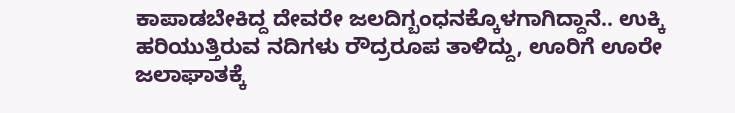ಕಾಪಾಡಬೇಕಿದ್ದ ದೇವರೇ ಜಲದಿಗ್ಬಂಧನಕ್ಕೊಳಗಾಗಿದ್ದಾನೆ.. ಉಕ್ಕಿ ಹರಿಯುತ್ತಿರುವ ನದಿಗಳು ರೌದ್ರರೂಪ ತಾಳಿದ್ದು, ಊರಿಗೆ ಊರೇ ಜಲಾಘಾತಕ್ಕೆ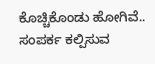ಕೊಚ್ಚಿಕೊಂಡು ಹೋಗಿವೆ.. ಸಂಪರ್ಕ ಕಲ್ಪಿಸುವ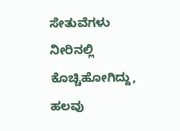ಸೇತುವೆಗಳು ನೀರಿನಲ್ಲಿ ಕೊಚ್ಚಿಹೋಗಿದ್ದು, ಹಲವು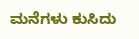ಮನೆಗಳು ಕುಸಿದು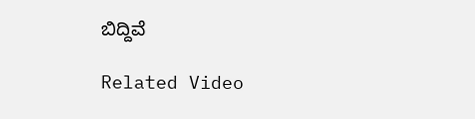ಬಿದ್ದಿವೆ

Related Video